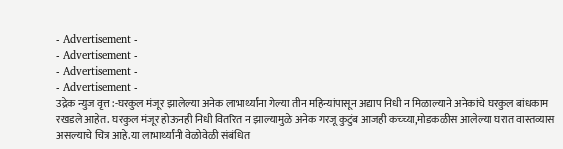- Advertisement -
- Advertisement -
- Advertisement -
- Advertisement -
उद्रेक न्युज वृत्त :-घरकुल मंजूर झालेल्या अनेक लाभार्थ्यांना गेल्या तीन महिन्यांपासून अद्याप निधी न मिळाल्याने अनेकांचे घरकुल बांधकाम रखडले आहेत. घरकुल मंजूर होऊनही निधी वितरित न झाल्यामुळे अनेक गरजू कुटुंब आजही कच्च्या,मोडकळीस आलेल्या घरात वास्तव्यास असल्याचे चित्र आहे.या लाभार्थ्यांनी वेळोवेळी संबंधित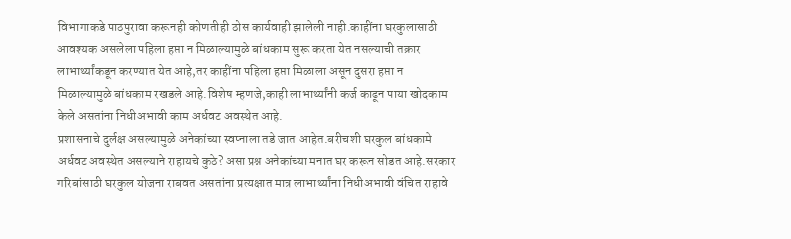विभागाकडे पाठपुरावा करूनही कोणतीही ठोस कार्यवाही झालेली नाही.काहींना घरकुलासाठी आवश्यक असलेला पहिला हप्ता न मिळाल्यामुळे बांधकाम सुरू करता येत नसल्याची तक्रार लाभार्थ्यांकडून करण्यात येत आहे,तर काहींना पहिला हप्ता मिळाला असून दुसरा हप्ता न मिळाल्यामुळे बांधकाम रखडले आहे.विशेष म्हणजे,काही लाभार्थ्यांनी कर्ज काढून पाया खोदकाम केले असतांना निधीअभावी काम अर्धवट अवस्थेत आहे.
प्रशासनाचे दुर्लक्ष असल्यामुळे अनेकांच्या स्वप्नाला तडे जात आहेत.बरीचशी घरकुल बांधकामे अर्धवट अवस्थेत असल्याने राहायचे कुठे? असा प्रश्न अनेकांच्या मनात घर करून सोडत आहे.सरकार गरिबांसाठी घरकुल योजना राबवत असतांना प्रत्यक्षात मात्र लाभार्थ्यांना निधीअभावी वंचित राहावे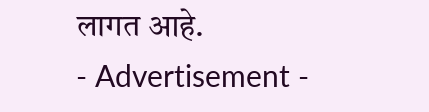लागत आहे.
- Advertisement -